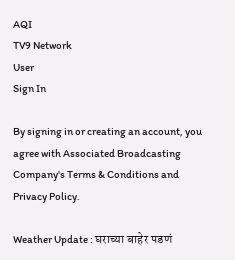AQI
TV9 Network
User
Sign In

By signing in or creating an account, you agree with Associated Broadcasting Company's Terms & Conditions and Privacy Policy.

Weather Update : घराच्या बाहेर पडणं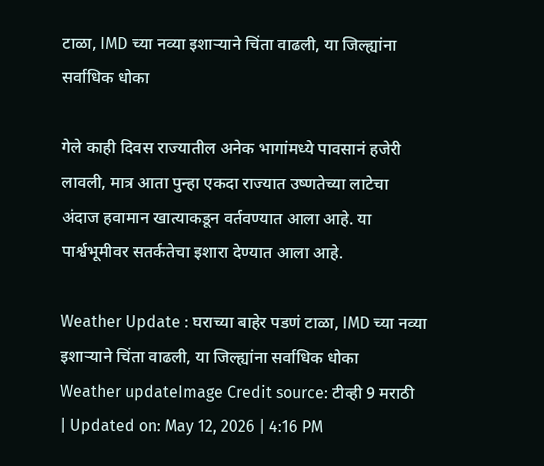टाळा, IMD च्या नव्या इशाऱ्याने चिंता वाढली, या जिल्ह्यांना सर्वाधिक धोका

गेले काही दिवस राज्यातील अनेक भागांमध्ये पावसानं हजेरी लावली, मात्र आता पुन्हा एकदा राज्यात उष्णतेच्या लाटेचा अंदाज हवामान खात्याकडून वर्तवण्यात आला आहे. या पार्श्वभूमीवर सतर्कतेचा इशारा देण्यात आला आहे.

Weather Update : घराच्या बाहेर पडणं टाळा, IMD च्या नव्या इशाऱ्याने चिंता वाढली, या जिल्ह्यांना सर्वाधिक धोका
Weather updateImage Credit source: टीव्ही 9 मराठी
| Updated on: May 12, 2026 | 4:16 PM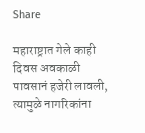Share

महाराष्ट्रात गेले काही दिवस अवकाळी पावसानं हजेरी लावली, त्यामुळे नागरिकांना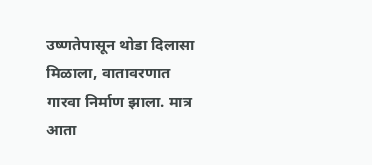उष्णतेपासून थोडा दिलासा मिळाला, वातावरणात गारवा निर्माण झाला. मात्र आता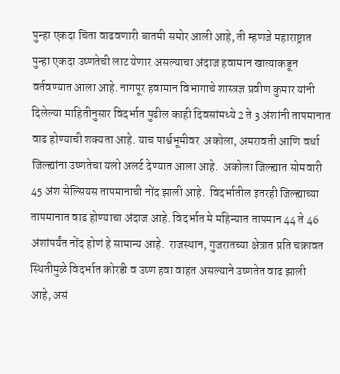पुन्हा एकदा चिंता वाढवणारी बातमी समोर आली आहे, ती म्हणजे महाराष्ट्रात पुन्हा एकदा उष्णतेची लाट येणार असल्याचा अंदाज हवामान खात्याकडून वर्तवण्यात आला आहे. नागपूर हवामान विभागाचे शास्त्रज्ञ प्रवीण कुमार यांनी दिलेल्या माहितीनुसार विदर्भात पुढील काही दिवसांमध्ये 2 ते 3 अंशांनी तापमानात वाढ होण्याची शक्यता आहे. याच पार्श्वभूमीवर  अकोला, अमरावती आणि वर्धा जिल्ह्यांना उष्णतेचा यलो अलर्ट देण्यात आला आहे.  अकोला जिल्ह्यात सोमवारी 45 अंश सेल्सियस तापमानाची नोंद झाली आहे.  विदर्भातील इतरही जिल्ह्याच्या तापमानात वाढ होण्याचा अंदाज आहे. विदर्भात मे महिन्यात तापमान 44 ते 46 अंशांपर्यंत नोंद होणं हे सामान्य आहे.  राजस्थान, गुजरातच्या क्षेत्रात प्रति चक्रावत स्थितीमुळे विदर्भात कोरडी व उष्ण हवा वाहत असल्याने उष्णतेत वाढ झाली आहे, असं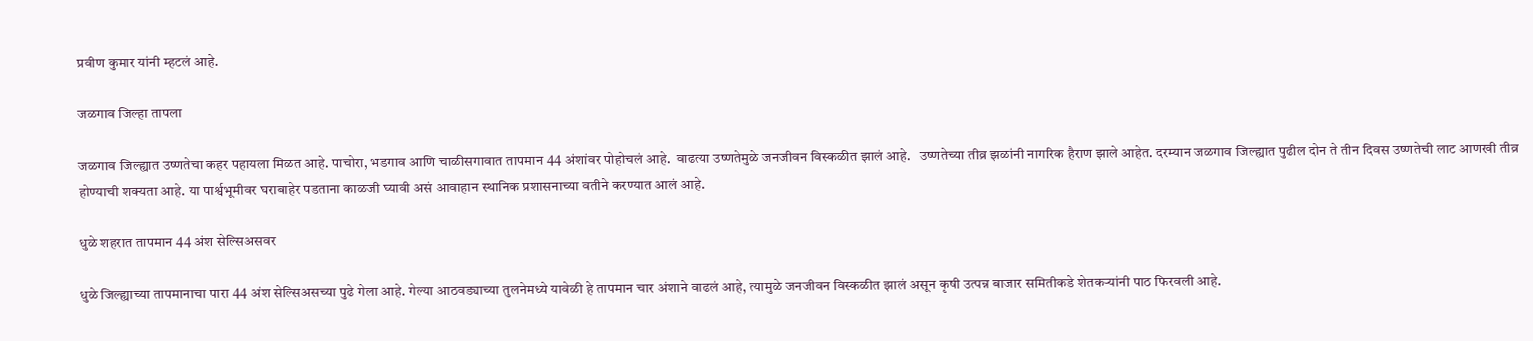प्रवीण कुमार यांनी म्हटलं आहे.

जळगाव जिल्हा तापला

जळगाव जिल्ह्यात उष्णतेचा कहर पहायला मिळत आहे. पाचोरा, भडगाव आणि चाळीसगावात तापमान 44 अंशांवर पोहोचलं आहे.  वाढत्या उष्णतेमुळे जनजीवन विस्कळीत झालं आहे.   उष्णतेच्या तीव्र झळांनी नागरिक हैराण झाले आहेत. दरम्यान जळगाव जिल्ह्यात पुढील दोन ते तीन दिवस उष्णतेची लाट आणखी तीव्र होण्याची शक्यता आहे. या पार्श्वभूमीवर घराबाहेर पडताना काळजी घ्यावी असं आवाहान स्थानिक प्रशासनाच्या वतीने करण्यात आलं आहे.

धुळे शहरात तापमान 44 अंश सेल्सिअसवर

धुळे जिल्ह्याच्या तापमानाचा पारा 44 अंश सेल्सिअसच्या पुढे गेला आहे. गेल्या आठवड्याच्या तुलनेमध्ये यावेळी हे तापमान चार अंशाने वाढलं आहे, त्यामुळे जनजीवन विस्कळीत झालं असून कृषी उत्पन्न बाजार समितीकडे शेतकऱ्यांनी पाठ फिरवली आहे.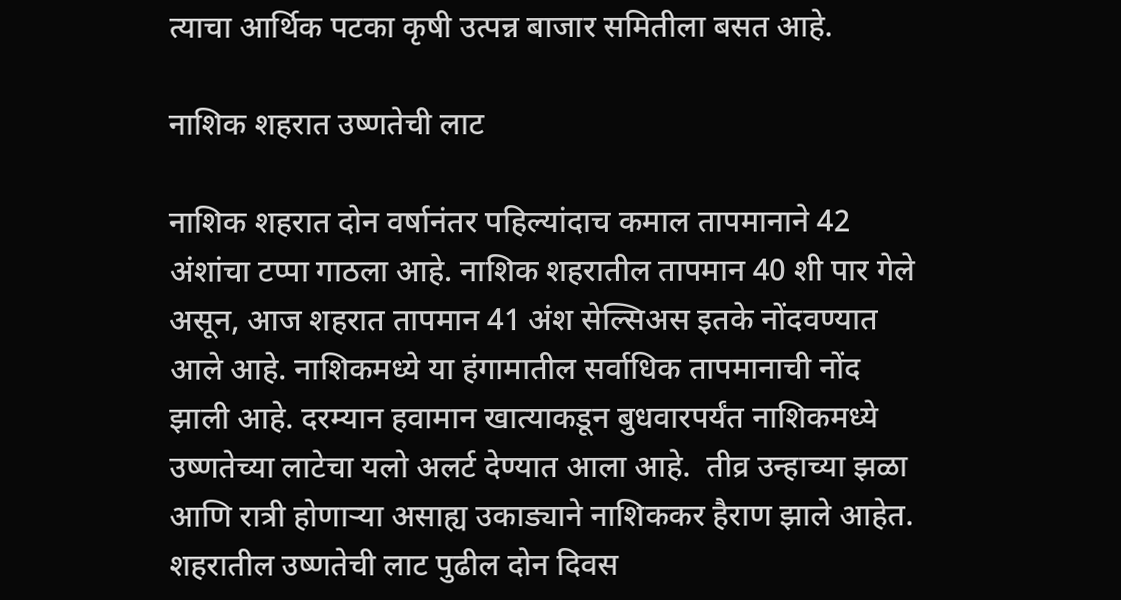त्याचा आर्थिक पटका कृषी उत्पन्न बाजार समितीला बसत आहे.

नाशिक शहरात उष्णतेची लाट

नाशिक शहरात दोन वर्षानंतर पहिल्यांदाच कमाल तापमानाने 42  अंशांचा टप्पा गाठला आहे. नाशिक शहरातील तापमान 40 शी पार गेले असून, आज शहरात तापमान 41 अंश सेल्सिअस इतके नोंदवण्यात आले आहे. नाशिकमध्ये या हंगामातील सर्वाधिक तापमानाची नोंद झाली आहे. दरम्यान हवामान खात्याकडून बुधवारपर्यंत नाशिकमध्ये उष्णतेच्या लाटेचा यलो अलर्ट देण्यात आला आहे.  तीव्र उन्हाच्या झळा आणि रात्री होणाऱ्या असाह्य उकाड्याने नाशिककर हैराण झाले आहेत. शहरातील उष्णतेची लाट पुढील दोन दिवस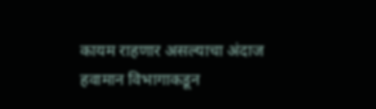कायम राहणार असल्याचा अंदाज हवामान विभागाकडून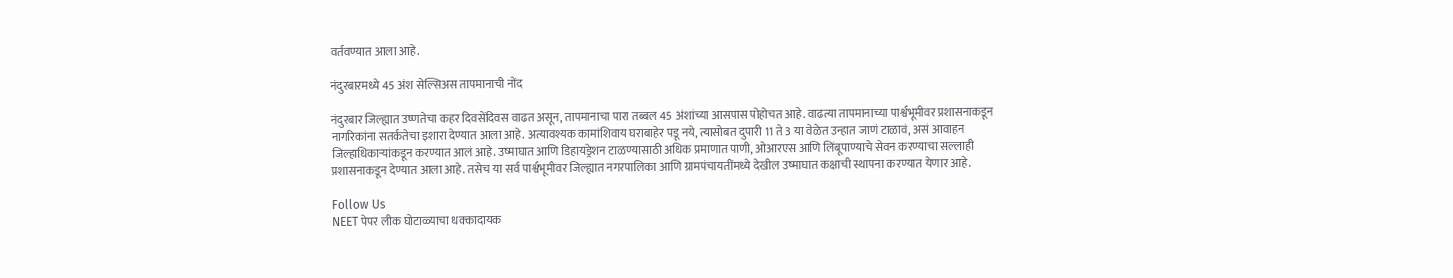वर्तवण्यात आला आहे.

नंदुरबारमध्ये 45 अंश सेल्सिअस तापमानाची नोंद

नंदुरबार जिल्ह्यात उष्णतेचा कहर दिवसेंदिवस वाढत असून, तापमानाचा पारा तब्बल 45 अंशांच्या आसपास पोहोचत आहे. वाढत्या तापमानाच्या पार्श्वभूमीवर प्रशासनाकडून नागरिकांना सतर्कतेचा इशारा देण्यात आला आहे. अत्यावश्यक कामांशिवाय घराबाहेर पडू नये, त्यासोबत दुपारी 11 ते 3 या वेळेत उन्हात जाणं टाळावं, असं आवाहन जिल्हाधिकाऱ्यांकडून करण्यात आलं आहे. उष्माघात आणि डिहायड्रेशन टाळण्यासाठी अधिक प्रमाणात पाणी, ओआरएस आणि लिंबूपाण्याचे सेवन करण्याचा सल्लाही प्रशासनाकडून देण्यात आला आहे. तसेच या सर्व पार्श्वभूमीवर जिल्ह्यात नगरपालिका आणि ग्रामपंचायतींमध्ये देखील उष्माघात कक्षाची स्थापना करण्यात येणार आहे.

Follow Us
NEET पेपर लीक घोटाळ्याचा धक्कादायक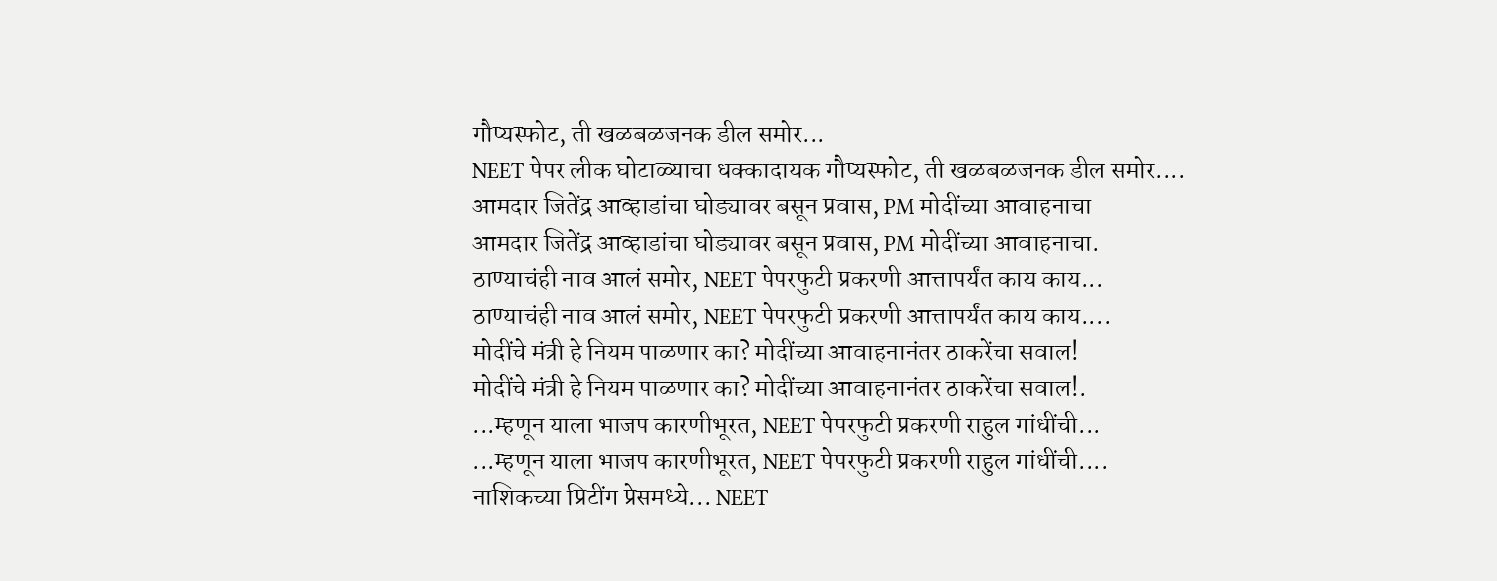गौप्यस्फोट, ती खळबळजनक डील समोर...
NEET पेपर लीक घोटाळ्याचा धक्कादायक गौप्यस्फोट, ती खळबळजनक डील समोर....
आमदार जितेंद्र आव्हाडांचा घोड्यावर बसून प्रवास, PM मोदींच्या आवाहनाचा
आमदार जितेंद्र आव्हाडांचा घोड्यावर बसून प्रवास, PM मोदींच्या आवाहनाचा.
ठाण्याचंही नाव आलं समोर, NEET पेपरफुटी प्रकरणी आत्तापर्यंत काय काय...
ठाण्याचंही नाव आलं समोर, NEET पेपरफुटी प्रकरणी आत्तापर्यंत काय काय....
मोदींचे मंत्री हे नियम पाळणार का? मोदींच्या आवाहनानंतर ठाकरेंचा सवाल!
मोदींचे मंत्री हे नियम पाळणार का? मोदींच्या आवाहनानंतर ठाकरेंचा सवाल!.
...म्हणून याला भाजप कारणीभूरत, NEET पेपरफुटी प्रकरणी राहुल गांधींची...
...म्हणून याला भाजप कारणीभूरत, NEET पेपरफुटी प्रकरणी राहुल गांधींची....
नाशिकच्या प्रिटींग प्रेसमध्ये... NEET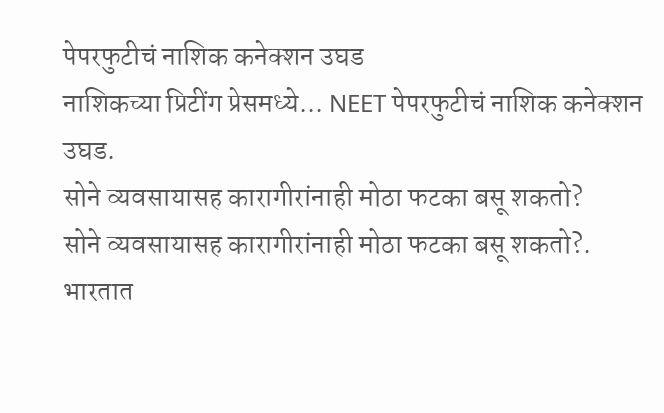पेपरफुटीचं नाशिक कनेक्शन उघड
नाशिकच्या प्रिटींग प्रेसमध्ये... NEET पेपरफुटीचं नाशिक कनेक्शन उघड.
सोने व्यवसायासह कारागीरांनाही मोठा फटका बसू शकतो?
सोने व्यवसायासह कारागीरांनाही मोठा फटका बसू शकतो?.
भारतात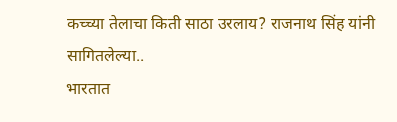कच्च्या तेलाचा किती साठा उरलाय? राजनाथ सिंह यांनी सागितलेल्या..
भारतात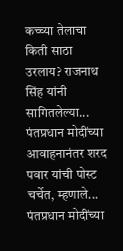कच्च्या तेलाचा किती साठा उरलाय? राजनाथ सिंह यांनी सागितलेल्या...
पंतप्रधान मोदींच्या आवाहनानंतर शरद पवार यांची पोस्ट चर्चेत, म्हणाले...
पंतप्रधान मोदींच्या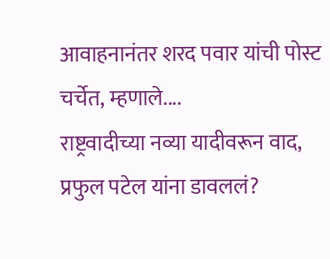आवाहनानंतर शरद पवार यांची पोस्ट चर्चेत, म्हणाले....
राष्ट्रवादीच्या नव्या यादीवरून वाद, प्रफुल पटेल यांना डावललं?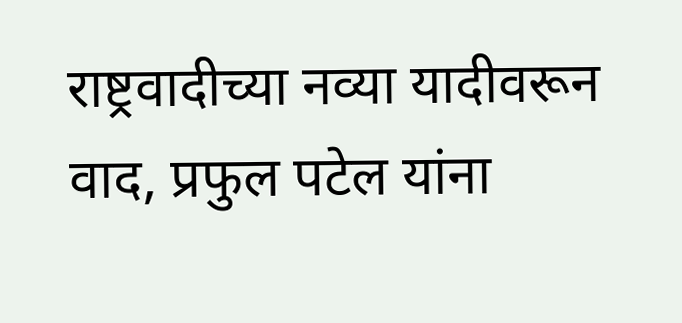राष्ट्रवादीच्या नव्या यादीवरून वाद, प्रफुल पटेल यांना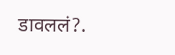डावललं?.